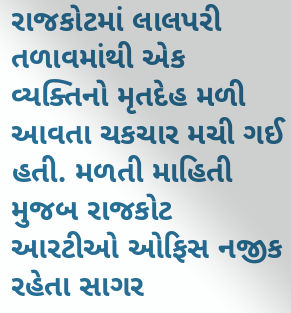રાજકોટમાં લાલપરી તળાવમાંથી એક વ્યક્તિનો મૃતદેહ મળી આવતા ચકચાર મચી ગઈ હતી. મળતી માહિતી મુજબ રાજકોટ આરટીઓ ઓફિસ નજીક રહેતા સાગર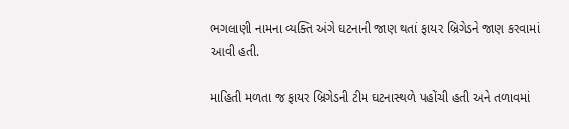ભગલાણી નામના વ્યક્તિ અંગે ઘટનાની જાણ થતાં ફાયર બ્રિગેડને જાણ કરવામાં આવી હતી.

માહિતી મળતા જ ફાયર બ્રિગેડની ટીમ ઘટનાસ્થળે પહોંચી હતી અને તળાવમાં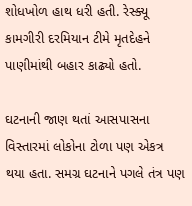શોધખોળ હાથ ધરી હતી. રેસ્ક્યૂ કામગીરી દરમિયાન ટીમે મૃતદેહને પાણીમાંથી બહાર કાઢ્યો હતો.

ઘટનાની જાણ થતાં આસપાસના વિસ્તારમાં લોકોના ટોળા પણ એકત્ર થયા હતા. સમગ્ર ઘટનાને પગલે તંત્ર પણ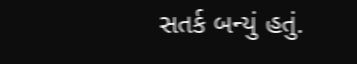સતર્ક બન્યું હતું.